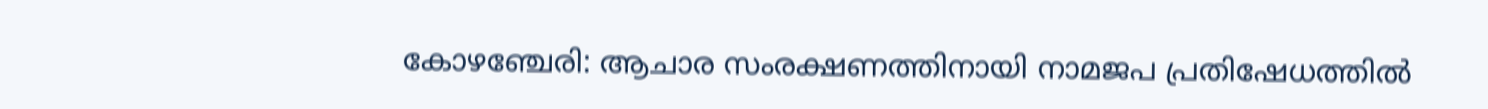കോഴഞ്ചേരി: ആചാര സംരക്ഷണത്തിനായി നാമജപ പ്രതിഷേധത്തിൽ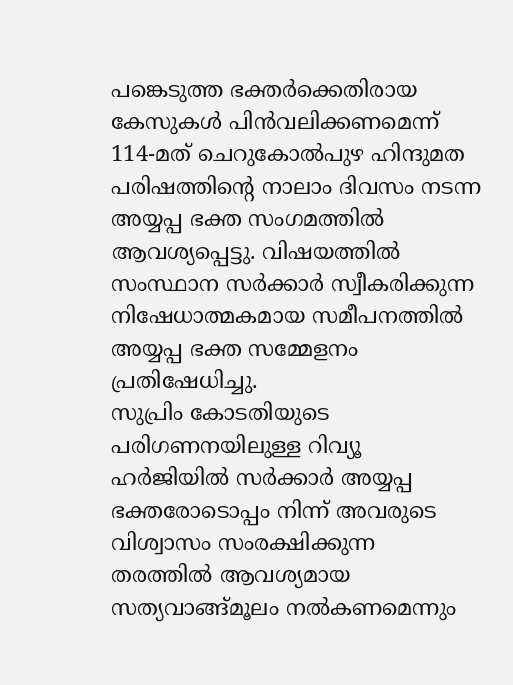പങ്കെടുത്ത ഭക്തർക്കെതിരായ കേസുകൾ പിൻവലിക്കണമെന്ന് 114-മത് ചെറുകോൽപുഴ ഹിന്ദുമത പരിഷത്തിൻ്റെ നാലാം ദിവസം നടന്ന അയ്യപ്പ ഭക്ത സംഗമത്തിൽ ആവശ്യപ്പെട്ടു. വിഷയത്തിൽ സംസ്ഥാന സർക്കാർ സ്വീകരിക്കുന്ന നിഷേധാത്മകമായ സമീപനത്തിൽ അയ്യപ്പ ഭക്ത സമ്മേളനം പ്രതിഷേധിച്ചു.
സുപ്രിം കോടതിയുടെ പരിഗണനയിലുള്ള റിവ്യൂ ഹർജിയിൽ സർക്കാർ അയ്യപ്പ ഭക്തരോടൊപ്പം നിന്ന് അവരുടെ വിശ്വാസം സംരക്ഷിക്കുന്ന തരത്തിൽ ആവശ്യമായ സത്യവാങ്ങ്മൂലം നൽകണമെന്നും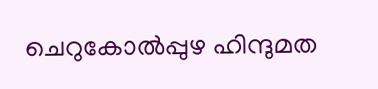ചെറുകോൽപ്പുഴ ഹിന്ദുമത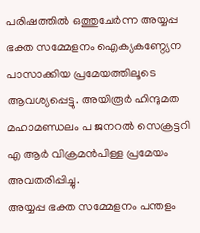പരിഷത്തിൽ ഒത്തുചേർന്ന അയ്യപ്പ ഭക്ത സമ്മേളനം ഐക്യകണ്ഠ്യേന പാസാക്കിയ പ്രമേയത്തിലൂടെ ആവശ്യപ്പെട്ടു. അയിരൂർ ഹിന്ദുമത മഹാമണ്ഡലം പ ജനറൽ സെക്രട്ടറി എ ആർ വിക്രമൻപിള്ള പ്രമേയം അവതരിപ്പിച്ചു.
അയ്യപ്പ ഭക്ത സമ്മേളനം പന്തളം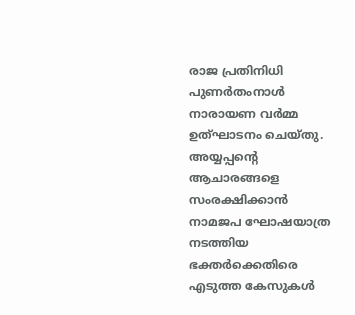രാജ പ്രതിനിധി പുണർതംനാൾ നാരായണ വർമ്മ ഉത്ഘാടനം ചെയ്തു. അയ്യപ്പൻ്റെ ആചാരങ്ങളെ സംരക്ഷിക്കാൻ നാമജപ ഘോഷയാത്ര നടത്തിയ ഭക്തർക്കെതിരെ എടുത്ത കേസുകൾ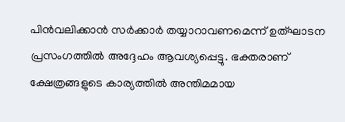പിൻവലിക്കാൻ സർക്കാർ തയ്യാറാവണമെന്ന് ഉത്ഘാടന പ്രസംഗത്തിൽ അദ്ദേഹം ആവശ്യപ്പെട്ടു. ഭക്തരാണ് ക്ഷേത്രങ്ങളുടെ കാര്യത്തിൽ അന്തിമമായ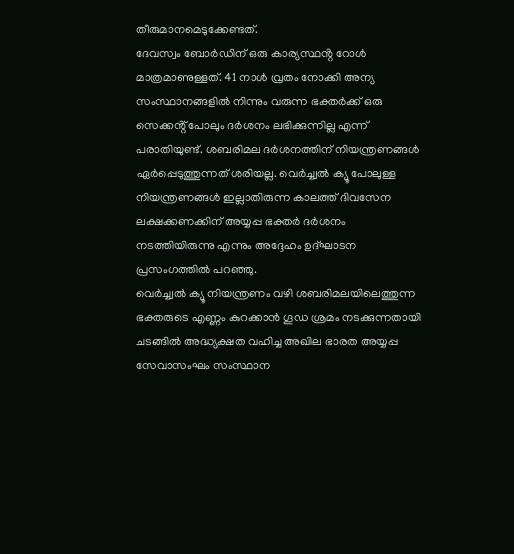തീരുമാനമെടുക്കേണ്ടത്.
ദേവസ്വം ബോർഡിന് ഒരു കാര്യസ്ഥൻ്റ റോൾ മാത്രമാണുള്ളത്. 41 നാൾ വ്രതം നോക്കി അന്യ സംസ്ഥാനങ്ങളിൽ നിന്നും വരുന്ന ഭക്തർക്ക് ഒരു സെക്കൻ്റ് പോലും ദർശനം ലഭിക്കുന്നില്ല എന്ന് പരാതിയുണ്ട്. ശബരിമല ദർശനത്തിന് നിയന്ത്രണങ്ങൾ ഏർപ്പെടുത്തുന്നത് ശരിയല്ല. വെർച്ച്വൽ ക്യൂ പോലുള്ള നിയന്ത്രണങ്ങൾ ഇല്ലാതിരുന്ന കാലത്ത് ദിവസേന ലക്ഷക്കണക്കിന് അയ്യപ്പ ഭക്തർ ദർശനം നടത്തിയിരുന്നു എന്നും അദ്ദേഹം ഉദ്ഘാടന പ്രസംഗത്തിൽ പറഞ്ഞു.
വെർച്ച്വൽ ക്യൂ നിയന്ത്രണം വഴി ശബരിമലയിലെത്തുന്ന ഭക്തരുടെ എണ്ണം കുറക്കാൻ ഗൂഡ ശ്രമം നടക്കുന്നതായി ചടങ്ങിൽ അദ്ധ്യക്ഷത വഹിച്ച അഖില ഭാരത അയ്യപ്പ സേവാസംഘം സംസ്ഥാന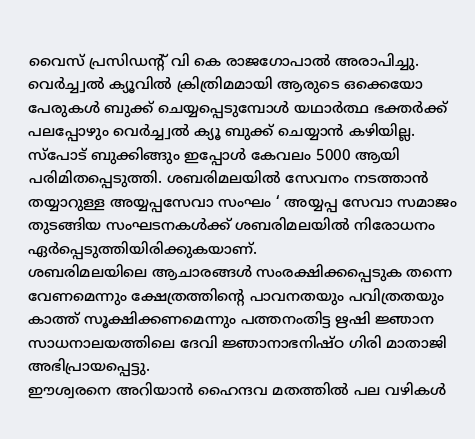വൈസ് പ്രസിഡൻ്റ് വി കെ രാജഗോപാൽ അരാപിച്ചു. വെർച്ച്വൽ ക്യൂവിൽ ക്രിത്രിമമായി ആരുടെ ഒക്കെയോ പേരുകൾ ബുക്ക് ചെയ്യപ്പെടുമ്പോൾ യഥാർത്ഥ ഭക്തർക്ക് പലപ്പോഴും വെർച്ച്വൽ ക്യൂ ബുക്ക് ചെയ്യാൻ കഴിയില്ല.
സ്പോട് ബുക്കിങ്ങും ഇപ്പോൾ കേവലം 5000 ആയി പരിമിതപ്പെടുത്തി. ശബരിമലയിൽ സേവനം നടത്താൻ തയ്യാറുള്ള അയ്യപ്പസേവാ സംഘം ‘ അയ്യപ്പ സേവാ സമാജം തുടങ്ങിയ സംഘടനകൾക്ക് ശബരിമലയിൽ നിരോധനം ഏർപ്പെടുത്തിയിരിക്കുകയാണ്.
ശബരിമലയിലെ ആചാരങ്ങൾ സംരക്ഷിക്കപ്പെടുക തന്നെ വേണമെന്നും ക്ഷേത്രത്തിൻ്റെ പാവനതയും പവിത്രതയും കാത്ത് സൂക്ഷിക്കണമെന്നും പത്തനംതിട്ട ഋഷി ജ്ഞാന സാധനാലയത്തിലെ ദേവി ജ്ഞാനാഭനിഷ്ഠ ഗിരി മാതാജി അഭിപ്രായപ്പെട്ടു.
ഈശ്വരനെ അറിയാൻ ഹൈന്ദവ മതത്തിൽ പല വഴികൾ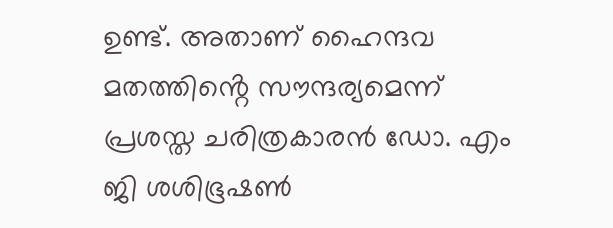ഉണ്ട്. അതാണ് ഹൈന്ദവ മതത്തിൻ്റെ സൗന്ദര്യമെന്ന് പ്രശസ്ത ചരിത്രകാരൻ ഡോ. എം ജി ശശിഭൂഷൺ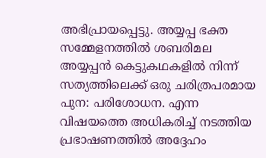അഭിപ്രായപ്പെട്ടു. അയ്യപ്പ ഭക്ത സമ്മേളനത്തിൽ ശബരിമല അയ്യപ്പൻ കെട്ടുകഥകളിൽ നിന്ന് സത്യത്തിലെക്ക് ഒരു ചരിത്രപരമായ പുന: പരിശോധന. എന്ന വിഷയത്തെ അധികരിച്ച് നടത്തിയ പ്രഭാഷണത്തിൽ അദ്ദേഹം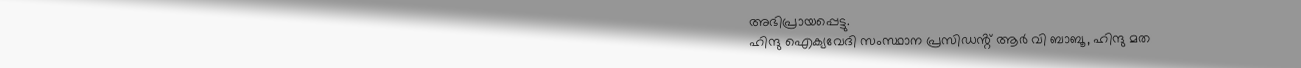അഭിപ്രായപ്പെട്ടു.
ഹിന്ദു ഐക്യവേദി സംസ്ഥാന പ്രസിഡൻ്റ് ആർ വി ബാബൂ, ഹിന്ദു മത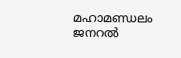മഹാമണ്ഡലം ജനറൽ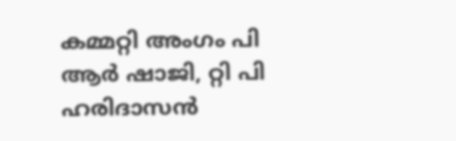കമ്മറ്റി അംഗം പി ആർ ഷാജി, റ്റി പി ഹരിദാസൻ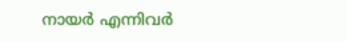നായർ എന്നിവർ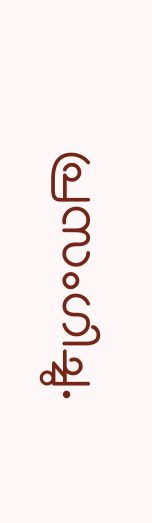പ്രസംഗിച്ചു.